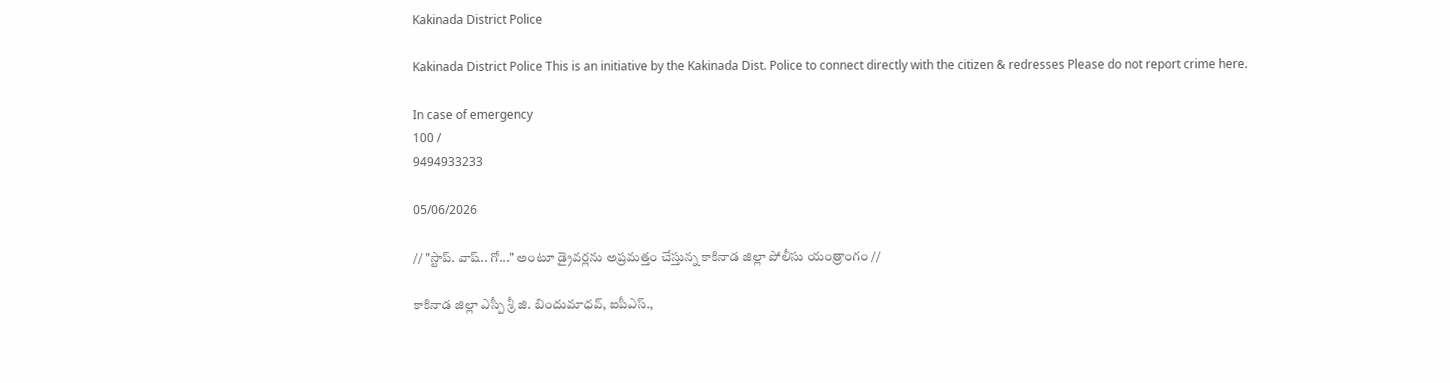Kakinada District Police

Kakinada District Police This is an initiative by the Kakinada Dist. Police to connect directly with the citizen & redresses Please do not report crime here.

In case of emergency
100 /
9494933233

05/06/2026

// "స్టాప్. వాష్.. గో..." అంటూ డ్రైవర్లను అప్రమత్తం చేస్తున్న కాకినాడ జిల్లా పోలీసు యంత్రాంగం //

కాకినాడ జిల్లా ఎస్పీ శ్రీ జి. బిందుమాధవ్, ఐపీఎస్.,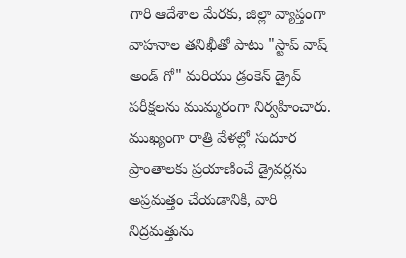గారి ఆదేశాల మేరకు, జిల్లా వ్యాప్తంగా వాహనాల తనిఖీతో పాటు "స్టాప్ వాష్ అండ్ గో" మరియు డ్రంకెన్ డ్రైవ్ పరీక్షలను ముమ్మరంగా నిర్వహించారు. ముఖ్యంగా రాత్రి వేళల్లో సుదూర ప్రాంతాలకు ప్రయాణించే డ్రైవర్లను అప్రమత్తం చేయడానికి, వారి నిద్రమత్తును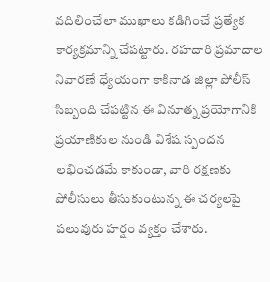వదిలించేలా ముఖాలు కడిగించే ప్రత్యేక కార్యక్రమాన్ని చేపట్టారు. రహదారి ప్రమాదాల నివారణే ధ్యేయంగా కాకినాడ జిల్లా పోలీస్ సిబ్బంది చేపట్టిన ఈ వినూత్న ప్రయోగానికి ప్రయాణికుల నుండి విశేష స్పందన లభించడమే కాకుండా, వారి రక్షణకు పోలీసులు తీసుకుంటున్న ఈ చర్యలపై పలువురు హర్షం వ్యక్తం చేశారు.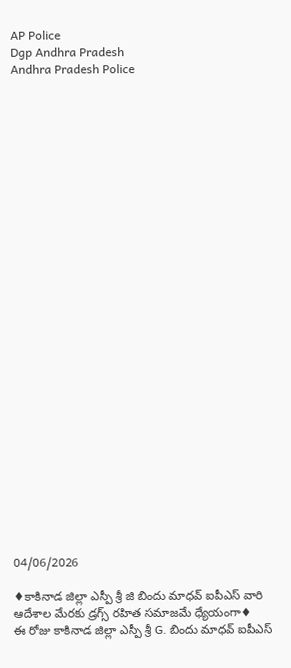AP Police
Dgp Andhra Pradesh
Andhra Pradesh Police




























04/06/2026

♦కాకినాడ జిల్లా ఎస్పీ శ్రీ జి బిందు మాధవ్ ఐపీఎస్ వారి ఆదేశాల మేరకు డ్రగ్స్ రహిత సమాజమే ధ్యేయంగా♦
ఈ రోజు కాకినాడ జిల్లా ఎస్పీ శ్రీ G. బిందు మాధవ్ ఐపీఎస్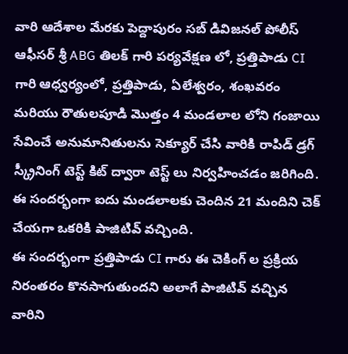వారి ఆదేశాల మేరకు పెద్దాపురం సబ్ డివిజనల్ పోలీస్ ఆఫీసర్ శ్రీ ABG తిలక్ గారి పర్యవేక్షణ లో, ప్రత్తిపాడు CI గారి ఆధ్వర్యంలో, ప్రత్తిపాడు, ఏలేశ్వరం, శంఖవరం మరియు రౌతులపూడి మొత్తం 4 మండలాల లోని గంజాయి సేవించే అనుమానితులను సెక్యూర్ చేసి వారికి రాపిడ్ డ్రగ్ స్క్రీనింగ్ టెస్ట్ కిట్ ద్వారా టెస్ట్ లు నిర్వహించడం జరిగింది. ఈ సందర్భంగా ఐదు మండలాలకు చెందిన 21 మందిని చెక్ చేయగా ఒకరికి పాజిటివ్ వచ్చింది.
ఈ సందర్భంగా ప్రత్తిపాడు CI గారు ఈ చెకింగ్ ల ప్రక్రియ నిరంతరం కొనసాగుతుందని అలాగే పాజిటివ్ వచ్చిన వారిని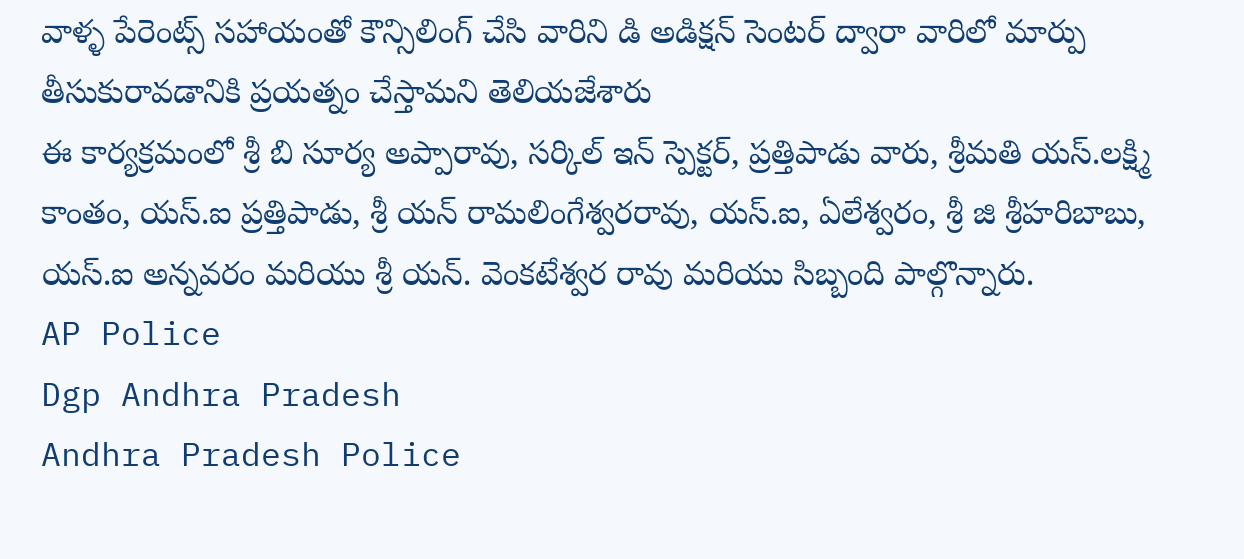వాళ్ళ పేరెంట్స్ సహాయంతో కౌన్సిలింగ్ చేసి వారిని డి అడిక్షన్ సెంటర్ ద్వారా వారిలో మార్పు తీసుకురావడానికి ప్రయత్నం చేస్తామని తెలియజేశారు
ఈ కార్యక్రమంలో శ్రీ బి సూర్య అప్పారావు, సర్కిల్ ఇన్ స్పెక్టర్, ప్రత్తిపాడు వారు, శ్రీమతి యస్.లక్ష్మి కాంతం, యస్.ఐ ప్రత్తిపాడు, శ్రీ యన్ రామలింగేశ్వరరావు, యస్.ఐ, ఏలేశ్వరం, శ్రీ జి శ్రీహరిబాబు, యస్.ఐ అన్నవరం మరియు శ్రీ యన్. వెంకటేశ్వర రావు మరియు సిబ్బంది పాల్గొన్నారు.
AP Police
Dgp Andhra Pradesh
Andhra Pradesh Police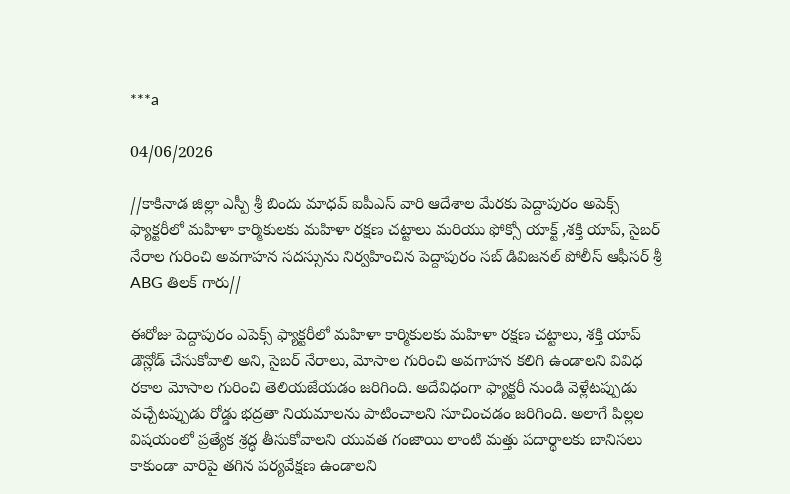***a

04/06/2026

//కాకినాడ జిల్లా ఎస్పీ శ్రీ బిందు మాధవ్ ఐపీఎస్ వారి ఆదేశాల మేరకు పెద్దాపురం అపెక్స్ ఫ్యాక్టరీలో మహిళా కార్మికులకు మహిళా రక్షణ చట్టాలు మరియు ఫోక్సో యాక్ట్ ,శక్తి యాప్, సైబర్ నేరాల గురించి అవగాహన సదస్సును నిర్వహించిన పెద్దాపురం సబ్ డివిజనల్ పోలీస్ ఆఫీసర్ శ్రీ ABG తిలక్ గారు//

ఈరోజు పెద్దాపురం ఎపెక్స్ ఫ్యాక్టరీలో మహిళా కార్మికులకు మహిళా రక్షణ చట్టాలు, శక్తి యాప్ డౌన్లోడ్ చేసుకోవాలి అని, సైబర్ నేరాలు, మోసాల గురించి అవగాహన కలిగి ఉండాలని వివిధ రకాల మోసాల గురించి తెలియజేయడం జరిగింది. అదేవిధంగా ఫ్యాక్టరీ నుండి వెళ్లేటప్పుడు వచ్చేటప్పుడు రోడ్డు భద్రతా నియమాలను పాటించాలని సూచించడం జరిగింది. అలాగే పిల్లల విషయంలో ప్రత్యేక శ్రద్ధ తీసుకోవాలని యువత గంజాయి లాంటి మత్తు పదార్థాలకు బానిసలు కాకుండా వారిపై తగిన పర్యవేక్షణ ఉండాలని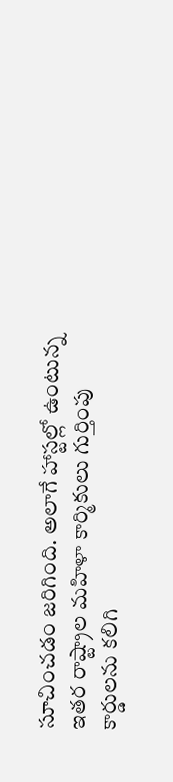సూచించడం జరిగింది. అలాగే హాస్టల్లో ఉంటున్న ఇతర రాష్ట్రాల మహిళా కార్మికులు గుర్తింపు కార్డులను కలిగి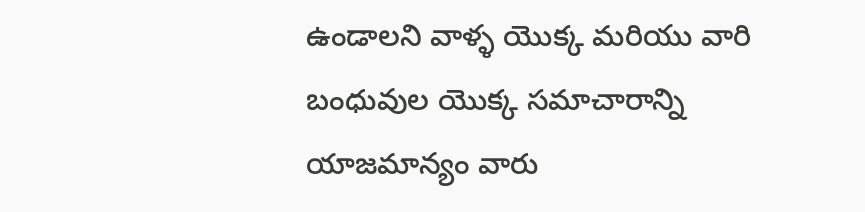ఉండాలని వాళ్ళ యొక్క మరియు వారి బంధువుల యొక్క సమాచారాన్ని యాజమాన్యం వారు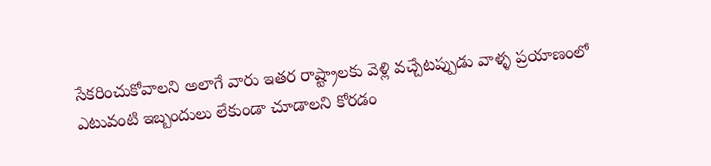సేకరించుకోవాలని అలాగే వారు ఇతర రాష్ట్రాలకు వెళ్లి వచ్చేటప్పుడు వాళ్ళ ప్రయాణంలో ఎటువంటి ఇబ్బందులు లేకుండా చూడాలని కోరడం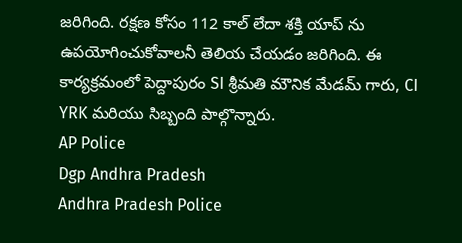జరిగింది. రక్షణ కోసం 112 కాల్ లేదా శక్తి యాప్ ను ఉపయోగించుకోవాలనీ తెలియ చేయడం జరిగింది. ఈ కార్యక్రమంలో పెద్దాపురం SI శ్రీమతి మౌనిక మేడమ్ గారు, CI YRK మరియు సిబ్బంది పాల్గొన్నారు.
AP Police
Dgp Andhra Pradesh
Andhra Pradesh Police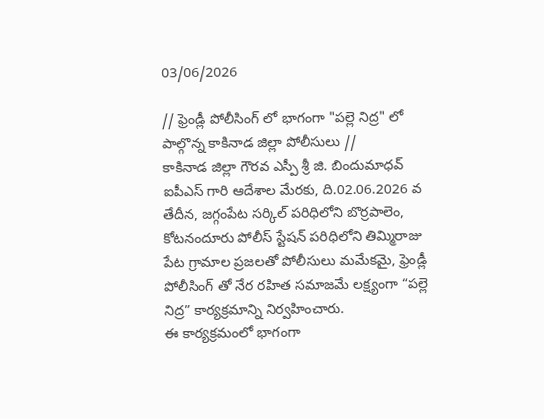03/06/2026

// ఫ్రెండ్లీ పోలీసింగ్ లో భాగంగా "పల్లె నిద్ర" లో పాల్గొన్న కాకినాడ జిల్లా పోలీసులు //
కాకినాడ జిల్లా గౌరవ ఎస్పీ శ్రీ జి. బిందుమాధవ్ ఐపీఎస్ గారి ఆదేశాల మేరకు, ది.02.06.2026 వ తేదీన, జగ్గంపేట సర్కిల్ పరిధిలోని బొర్రపాలెం, కోటనందూరు పోలీస్ స్టేషన్ పరిధిలోని తిమ్మిరాజు పేట గ్రామాల ప్రజలతో పోలీసులు మమేకమై, ఫ్రెండ్లీ పోలీసింగ్ తో నేర రహిత సమాజమే లక్ష్యంగా “పల్లె నిద్ర” కార్యక్రమాన్ని నిర్వహించారు.
ఈ కార్యక్రమంలో భాగంగా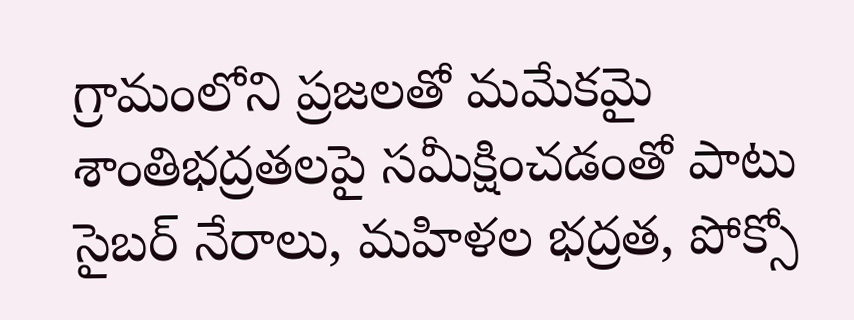గ్రామంలోని ప్రజలతో మమేకమై శాంతిభద్రతలపై సమీక్షించడంతో పాటు సైబర్ నేరాలు, మహిళల భద్రత, పోక్సో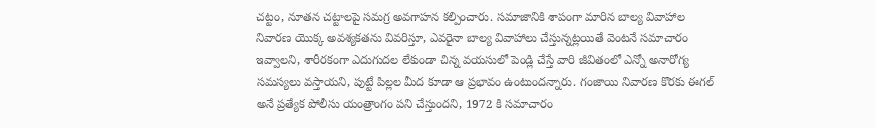చట్టం, నూతన చట్టాలపై సమగ్ర అవగాహన కల్పించారు. సమాజానికి శాపంగా మారిన బాల్య వివాహాల నివారణ యొక్క అవశ్యకతను వివరిస్తూ, ఎవరైనా బాల్య వివాహాలు చేస్తున్నట్లయితే వెంటనే సమాచారం ఇవ్వాలని, శారీరకంగా ఎదుగుదల లేకుండా చిన్న వయసులో పెండ్లి చేస్తే వారి జీవితంలో ఎన్నో అనారోగ్య సమస్యలు వస్తాయని, పుట్టే పిల్లల మీద కూడా ఆ ప్రభావం ఉంటుందన్నారు. గంజాయి నివారణ కొరకు ఈగల్ అనే ప్రత్యేక పోలీసు యంత్రాంగం పని చేస్తుందని, 1972 కి సమాచారం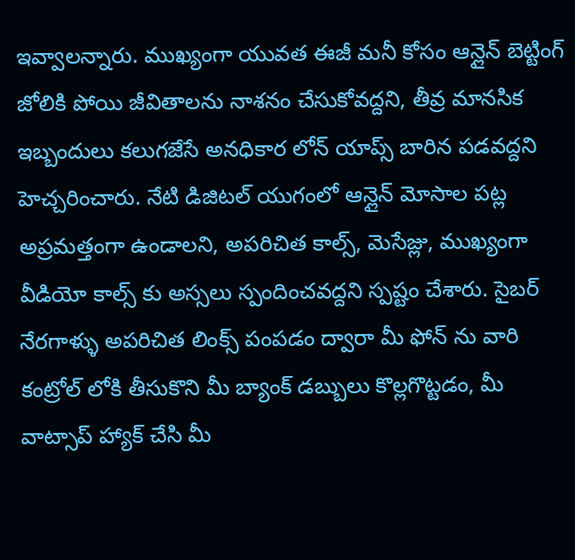ఇవ్వాలన్నారు. ముఖ్యంగా యువత ఈజీ మనీ కోసం ఆన్లైన్ బెట్టింగ్ జోలికి పోయి జీవితాలను నాశనం చేసుకోవద్దని, తీవ్ర మానసిక ఇబ్బందులు కలుగజేసే అనధికార లోన్ యాప్స్ బారిన పడవద్దని హెచ్చరించారు. నేటి డిజిటల్ యుగంలో ఆన్లైన్ మోసాల పట్ల అప్రమత్తంగా ఉండాలని, అపరిచిత కాల్స్, మెసేజ్లు, ముఖ్యంగా వీడియో కాల్స్ కు అస్సలు స్పందించవద్దని స్పష్టం చేశారు. సైబర్ నేరగాళ్ళు అపరిచిత లింక్స్ పంపడం ద్వారా మీ ఫోన్ ను వారి కంట్రోల్ లోకి తీసుకొని మీ బ్యాంక్ డబ్బులు కొల్లగొట్టడం, మీ వాట్సాప్ హ్యాక్ చేసి మీ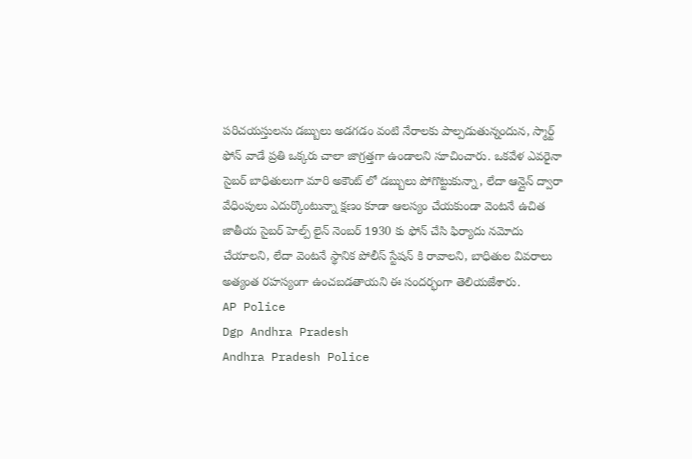పరిచయస్తులను డబ్బులు అడగడం వంటి నేరాలకు పాల్పడుతున్నందున, స్మార్ట్ ఫోన్ వాడే ప్రతి ఒక్కరు చాలా జాగ్రత్తగా ఉండాలని సూచించారు. ఒకవేళ ఎవరైనా సైబర్ బాధితులుగా మారి అకౌంట్ లో డబ్బులు పోగొట్టుకున్నా, లేదా ఆన్లైన్ ద్వారా వేధింపులు ఎదుర్కొంటున్నా క్షణం కూడా ఆలస్యం చేయకుండా వెంటనే ఉచిత జాతీయ సైబర్ హెల్ప్ లైన్ నెంబర్ 1930 కు ఫోన్ చేసి ఫిర్యాదు నమోదు చేయాలని, లేదా వెంటనే స్థానిక పోలీస్ స్టేషన్ కి రావాలని, బాధితుల వివరాలు అత్యంత రహస్యంగా ఉంచబడతాయని ఈ సందర్భంగా తెలియజేశారు.
AP Police
Dgp Andhra Pradesh
Andhra Pradesh Police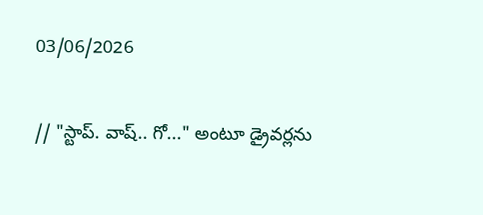03/06/2026

// "స్టాప్. వాష్.. గో..." అంటూ డ్రైవర్లను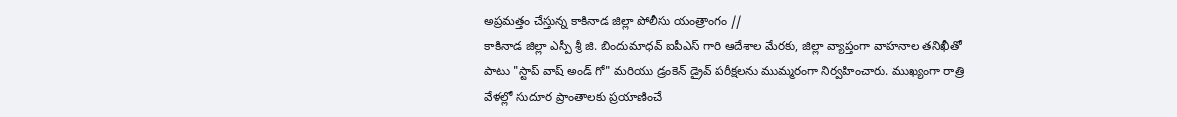అప్రమత్తం చేస్తున్న కాకినాడ జిల్లా పోలీసు యంత్రాంగం //
కాకినాడ జిల్లా ఎస్పీ శ్రీ జి. బిందుమాధవ్ ఐపీఎస్ గారి ఆదేశాల మేరకు, జిల్లా వ్యాప్తంగా వాహనాల తనిఖీతో పాటు "స్టాప్ వాష్ అండ్ గో" మరియు డ్రంకెన్ డ్రైవ్ పరీక్షలను ముమ్మరంగా నిర్వహించారు. ముఖ్యంగా రాత్రి వేళల్లో సుదూర ప్రాంతాలకు ప్రయాణించే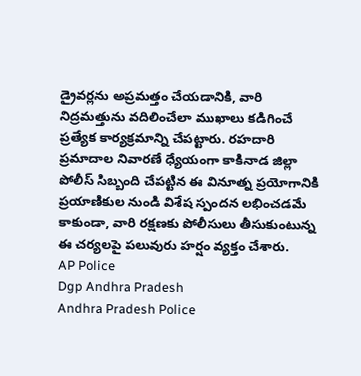డ్రైవర్లను అప్రమత్తం చేయడానికి, వారి నిద్రమత్తును వదిలించేలా ముఖాలు కడిగించే ప్రత్యేక కార్యక్రమాన్ని చేపట్టారు. రహదారి ప్రమాదాల నివారణే ధ్యేయంగా కాకినాడ జిల్లా పోలీస్ సిబ్బంది చేపట్టిన ఈ వినూత్న ప్రయోగానికి ప్రయాణికుల నుండి విశేష స్పందన లభించడమే కాకుండా, వారి రక్షణకు పోలీసులు తీసుకుంటున్న ఈ చర్యలపై పలువురు హర్షం వ్యక్తం చేశారు.
AP Police
Dgp Andhra Pradesh
Andhra Pradesh Police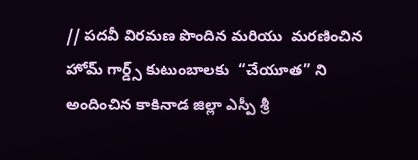// పదవీ విరమణ పొందిన మరియు  మరణించిన హోమ్ గార్డ్స్ కుటుంబాలకు  “చేయూత” ని అందించిన కాకినాడ జిల్లా ఎస్పీ శ్రీ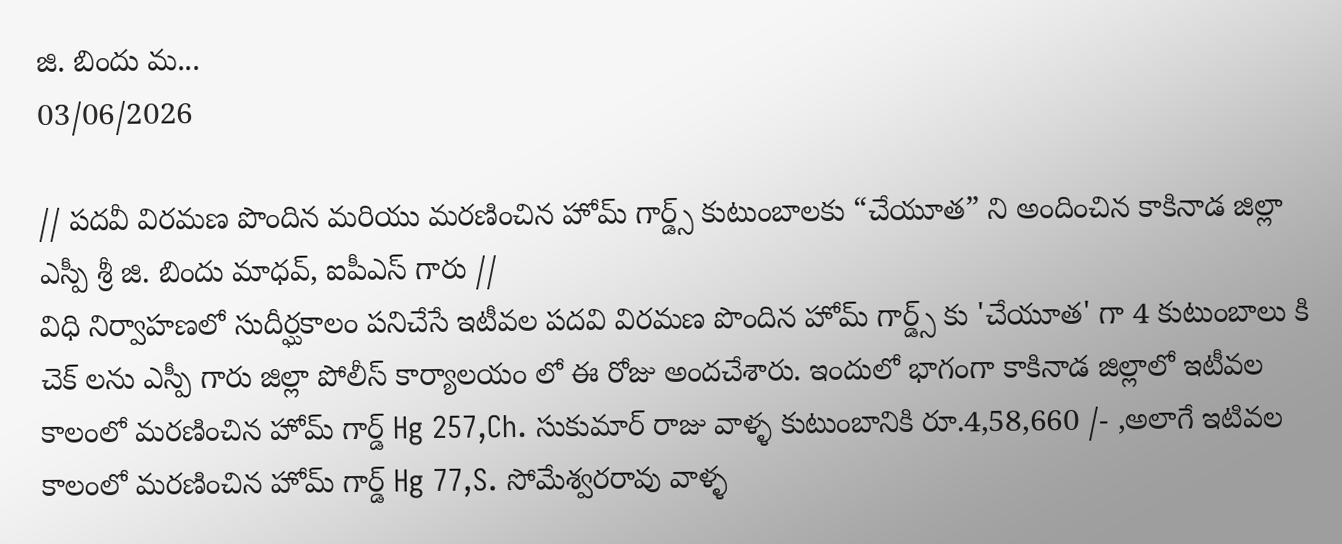జి. బిందు మ...
03/06/2026

// పదవీ విరమణ పొందిన మరియు మరణించిన హోమ్ గార్డ్స్ కుటుంబాలకు “చేయూత” ని అందించిన కాకినాడ జిల్లా ఎస్పీ శ్రీ జి. బిందు మాధవ్, ఐపీఎస్ గారు //
విధి నిర్వాహణలో సుదీర్ఘకాలం పనిచేసే ఇటీవల పదవి విరమణ పొందిన హోమ్ గార్డ్స్ కు 'చేయూత' గా 4 కుటుంబాలు కి చెక్ లను ఎస్పీ గారు జిల్లా పోలీస్ కార్యాలయం లో ఈ రోజు అందచేశారు. ఇందులో భాగంగా కాకినాడ జిల్లాలో ఇటీవల కాలంలో మరణించిన హోమ్ గార్డ్ Hg 257,Ch. సుకుమార్ రాజు వాళ్ళ కుటుంబానికి రూ.4,58,660 /- ,అలాగే ఇటివల కాలంలో మరణించిన హోమ్ గార్డ్ Hg 77,S. సోమేశ్వరరావు వాళ్ళ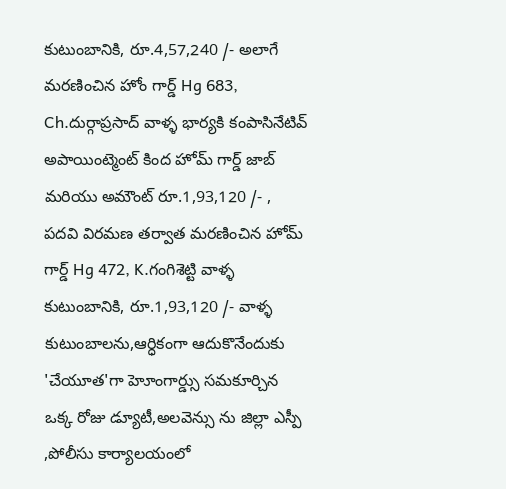కుటుంబానికి, రూ.4,57,240 /- అలాగే మరణించిన హోం గార్డ్ Hg 683, Ch.దుర్గాప్రసాద్ వాళ్ళ భార్యకి కంపాసినేటివ్ అపాయింట్మెంట్ కింద హోమ్ గార్డ్ జాబ్ మరియు అమౌంట్ రూ.1,93,120 /- , పదవి విరమణ తర్వాత మరణించిన హోమ్ గార్డ్ Hg 472, K.గంగిశెట్టి వాళ్ళ కుటుంబానికి, రూ.1,93,120 /- వాళ్ళ కుటుంబాలను,ఆర్ధికంగా ఆదుకొనేందుకు 'చేయూత'గా హెూంగార్డ్సు సమకూర్చిన ఒక్క రోజు డ్యూటీ,అలవెన్సు ను జిల్లా ఎస్పీ ,పోలీసు కార్యాలయంలో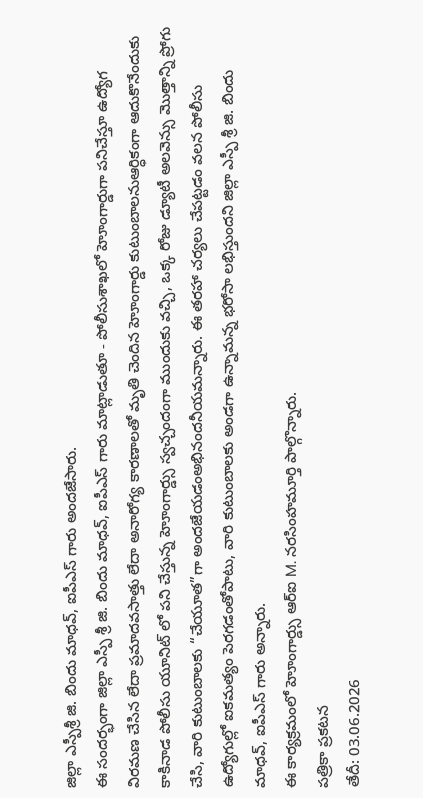జిల్లా ఎస్పీశ్రీ జి. బిందు మాధవ్, ఐపీఎస్ గారు అందజేసారు.
ఈ సందర్భంగా జిల్లా ఎస్పీ శ్రీ జి. బిందు మాధవ్, ఐపీఎస్ గారు మాట్లాడుతూ - పోలీసుశాఖలో హెూంగార్డుగా పనిచేస్తూ ఉద్యోగ విరమణ చేసిన లేదా ప్రమాదవసాత్తు లేదా అనారోగ్య కారణాలతో మృతి చెందిన హెూంగార్డు కుటుంబాలనుఆర్ధికంగా ఆదుకొనేందుకు కాకినాడ పోలీసు యూనిట్ లో పని చేస్తున్న హెూంగార్డ్సు స్వచ్చందంగా ముందుకు వచ్చి, ఒక్క రోజు డ్యూటీ అలవెన్సు మొత్తాన్ని ప్రోగు చేసి, వారి కుటుంబాలకు “చేయూత”గా అందజేయడంఅభినందనీయమన్నారు. ఈ తరహా చర్యలు చేపట్టడం వలన పోలీసు ఉద్యోగుల్లో ఐకమత్యం పెరగడంతోపాటు, వారి కుటుంబాలకు అండగా ఉన్నామన్న భరోసా లభిస్తుందని జిల్లా ఎస్పీ శ్రీ జి. బిందు మాధవ్, ఐపీఎస్ గారు అన్నారు.
ఈ కార్యక్రమంలో హెూంగార్డ్సు ఆర్ఐ M. నరసింహమూర్తి పాల్గొన్నారు.
పత్రికా ప్రకటన
తేదీ: 03.06.2026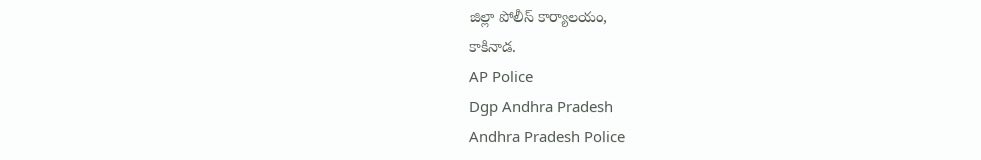జిల్లా పోలీస్ కార్యాలయం,
కాకినాడ.
AP Police
Dgp Andhra Pradesh
Andhra Pradesh Police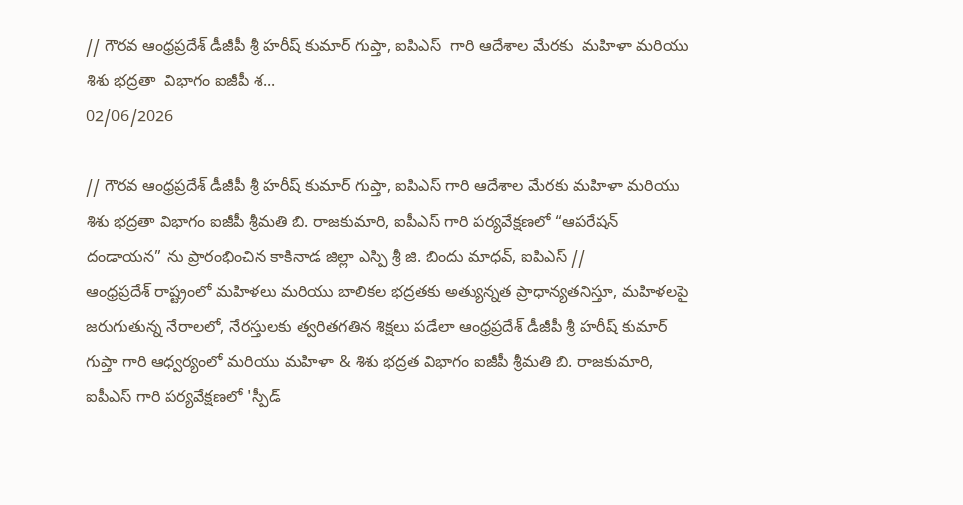// గౌరవ ఆంధ్రప్రదేశ్ డీజీపీ శ్రీ హరీష్ కుమార్ గుప్తా, ఐపిఎస్  గారి ఆదేశాల మేరకు  మహిళా మరియు శిశు భద్రతా  విభాగం ఐజీపీ శ...
02/06/2026

// గౌరవ ఆంధ్రప్రదేశ్ డీజీపీ శ్రీ హరీష్ కుమార్ గుప్తా, ఐపిఎస్ గారి ఆదేశాల మేరకు మహిళా మరియు శిశు భద్రతా విభాగం ఐజీపీ శ్రీమతి బి. రాజకుమారి, ఐపీఎస్ గారి పర్యవేక్షణలో “ఆపరేషన్ దండాయన” ను ప్రారంభించిన కాకినాడ జిల్లా ఎస్పి శ్రీ జి. బిందు మాధవ్, ఐపిఎస్ //
ఆంధ్రప్రదేశ్ రాష్ట్రంలో మహిళలు మరియు బాలికల భద్రతకు అత్యున్నత ప్రాధాన్యతనిస్తూ, మహిళలపై జరుగుతున్న నేరాలలో, నేరస్తులకు త్వరితగతిన శిక్షలు పడేలా ఆంధ్రప్రదేశ్ డీజీపీ శ్రీ హరీష్ కుమార్ గుప్తా గారి ఆధ్వర్యంలో మరియు మహిళా & శిశు భద్రత విభాగం ఐజీపీ శ్రీమతి బి. రాజకుమారి, ఐపీఎస్ గారి పర్యవేక్షణలో 'స్పీడ్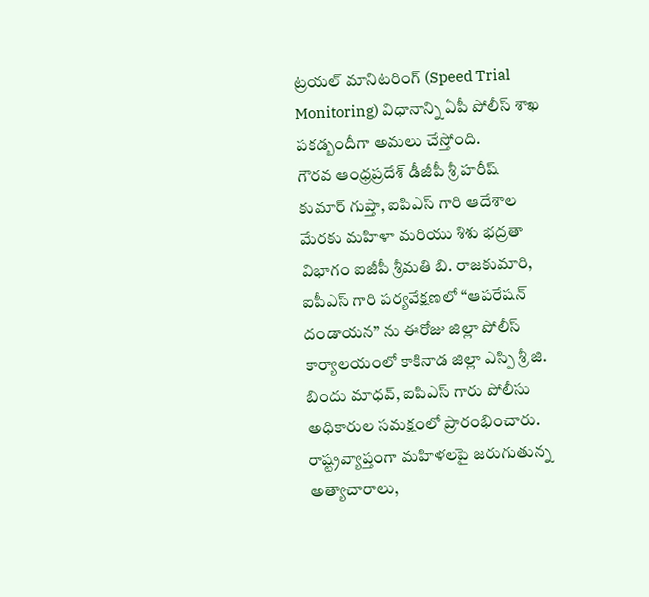ట్రయల్ మానిటరింగ్ (Speed Trial Monitoring) విధానాన్ని ఏపీ పోలీస్ శాఖ పకడ్బందీగా అమలు చేస్తోంది.
గౌరవ ఆంధ్రప్రదేశ్ డీజీపీ శ్రీ హరీష్ కుమార్ గుప్తా, ఐపిఎస్ గారి ఆదేశాల మేరకు మహిళా మరియు శిశు భద్రతా విభాగం ఐజీపీ శ్రీమతి బి. రాజకుమారి, ఐపీఎస్ గారి పర్యవేక్షణలో “ఆపరేషన్ దండాయన” ను ఈరోజు జిల్లా పోలీస్ కార్యాలయంలో కాకినాడ జిల్లా ఎస్పి శ్రీ జి. బిందు మాధవ్, ఐపిఎస్ గారు పోలీసు అధికారుల సమక్షంలో ప్రారంభించారు.
రాష్ట్రవ్యాప్తంగా మహిళలపై జరుగుతున్న అత్యాచారాలు,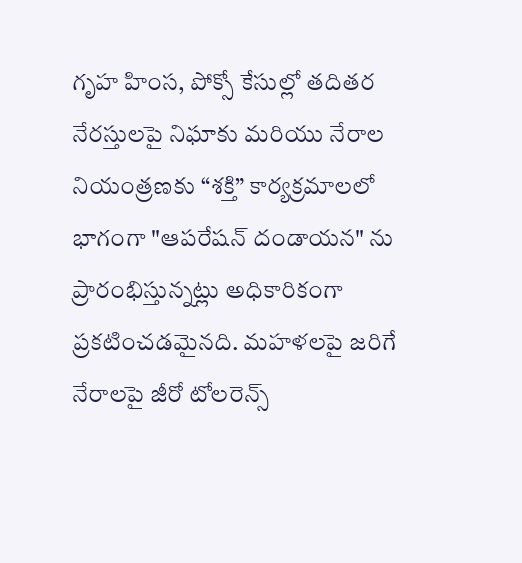గృహ హింస, పోక్సో కేసుల్లో తదితర నేరస్తులపై నిఘాకు మరియు నేరాల నియంత్రణకు “శక్తి” కార్యక్రమాలలో భాగంగా "ఆపరేషన్ దండాయన" ను ప్రారంభిస్తున్నట్లు అధికారికంగా ప్రకటించడమైనది. మహళలపై జరిగే నేరాలపై జీరో టోలరెన్స్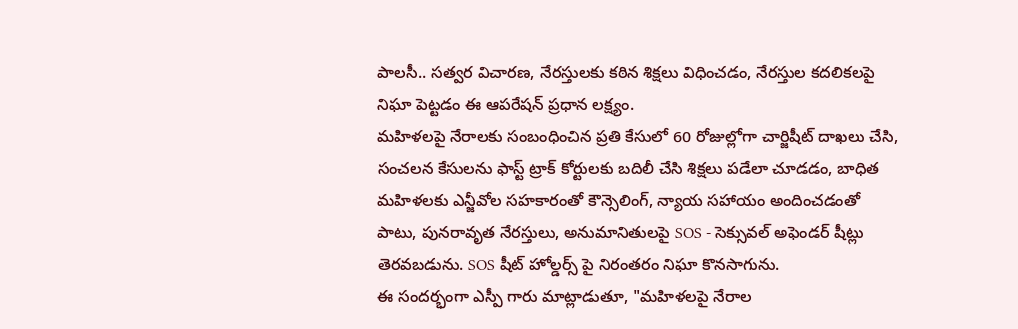పాలసీ.. సత్వర విచారణ, నేరస్తులకు కఠిన శిక్షలు విధించడం, నేరస్తుల కదలికలపై నిఘా పెట్టడం ఈ ఆపరేషన్ ప్రధాన లక్ష్యం.
మహిళలపై నేరాలకు సంబంధించిన ప్రతి కేసులో 60 రోజుల్లోగా చార్జిషీట్ దాఖలు చేసి, సంచలన కేసులను ఫాస్ట్ ట్రాక్ కోర్టులకు బదిలీ చేసి శిక్షలు పడేలా చూడడం, బాధిత మహిళలకు ఎన్జీవోల సహకారంతో కౌన్సెలింగ్, న్యాయ సహాయం అందించడంతో పాటు, పునరావృత నేరస్తులు, అనుమానితులపై SOS - సెక్సువల్ అఫెండర్ షీట్లు తెరవబడును. SOS షీట్ హోల్డర్స్ పై నిరంతరం నిఘా కొనసాగును.
ఈ సందర్భంగా ఎస్పీ గారు మాట్లాడుతూ, "మహిళలపై నేరాల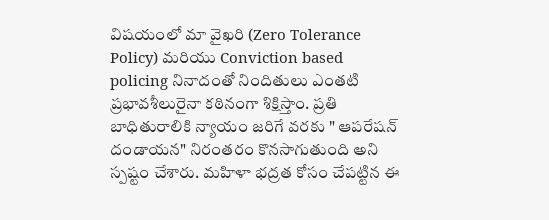విషయంలో మా వైఖరి (Zero Tolerance Policy) మరియు Conviction based policing నినాదంతో నిందితులు ఎంతటి ప్రభావశీలురైనా కఠినంగా శిక్షిస్తాం. ప్రతి బాధితురాలికి న్యాయం జరిగే వరకు " ఆపరేషన్ దండాయన" నిరంతరం కొనసాగుతుంది అని స్పష్టం చేశారు. మహిళా భద్రత కోసం చేపట్టిన ఈ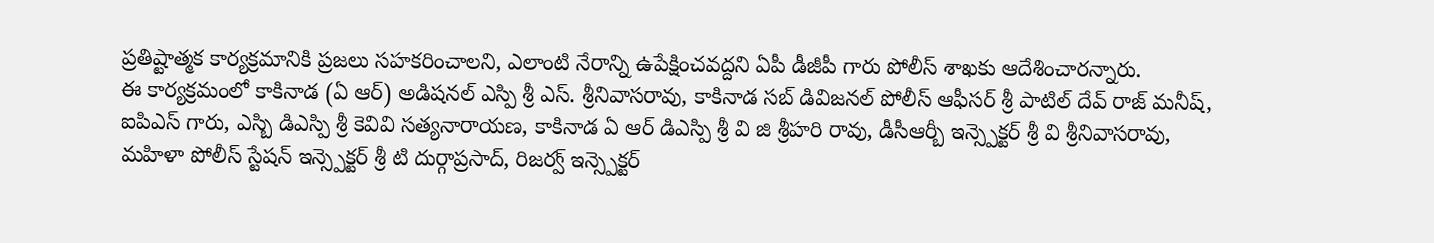ప్రతిష్టాత్మక కార్యక్రమానికి ప్రజలు సహకరించాలని, ఎలాంటి నేరాన్ని ఉపేక్షించవద్దని ఏపీ డీజీపీ గారు పోలీస్ శాఖకు ఆదేశించారన్నారు.
ఈ కార్యక్రమంలో కాకినాడ (ఏ ఆర్) అడిషనల్ ఎస్పి శ్రీ ఎస్. శ్రీనివాసరావు, కాకినాడ సబ్ డివిజనల్ పోలీస్ ఆఫీసర్ శ్రీ పాటిల్ దేవ్ రాజ్ మనీష్, ఐపిఎస్ గారు, ఎస్బి డిఎస్పి శ్రీ కెవివి సత్యనారాయణ, కాకినాడ ఏ ఆర్ డిఎస్పి శ్రీ వి జి శ్రీహరి రావు, డీసీఆర్బీ ఇన్స్పెక్టర్ శ్రీ వి శ్రీనివాసరావు, మహిళా పోలీస్ స్టేషన్ ఇన్స్పెక్టర్ శ్రీ టి దుర్గాప్రసాద్, రిజర్వ్ ఇన్స్పెక్టర్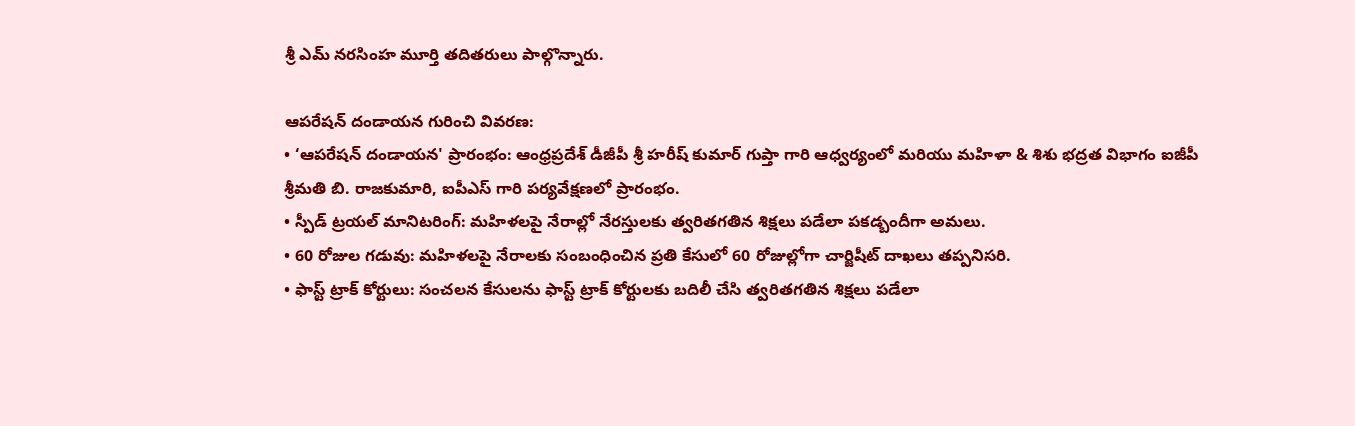శ్రీ ఎమ్ నరసింహ మూర్తి తదితరులు పాల్గొన్నారు.

ఆపరేషన్ దండాయన గురించి వివరణ:
• ‘ఆపరేషన్ దండాయన' ప్రారంభం: ఆంధ్రప్రదేశ్ డీజీపీ శ్రీ హరీష్ కుమార్ గుప్తా గారి ఆధ్వర్యంలో మరియు మహిళా & శిశు భద్రత విభాగం ఐజీపీ శ్రీమతి బి. రాజకుమారి, ఐపీఎస్ గారి పర్యవేక్షణలో ప్రారంభం.
• స్పీడ్ ట్రయల్ మానిటరింగ్: మహిళలపై నేరాల్లో నేరస్తులకు త్వరితగతిన శిక్షలు పడేలా పకడ్బందీగా అమలు.
• 60 రోజుల గడువు: మహిళలపై నేరాలకు సంబంధించిన ప్రతి కేసులో 60 రోజుల్లోగా చార్జిషీట్ దాఖలు తప్పనిసరి.
• ఫాస్ట్ ట్రాక్ కోర్టులు: సంచలన కేసులను ఫాస్ట్ ట్రాక్ కోర్టులకు బదిలీ చేసి త్వరితగతిన శిక్షలు పడేలా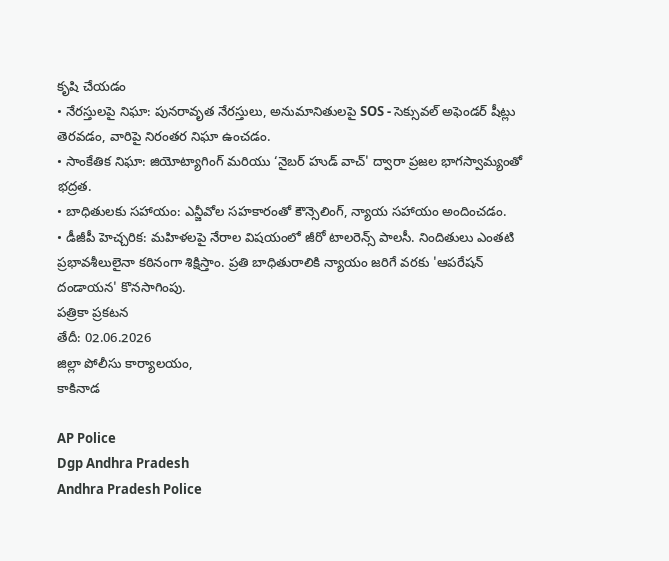కృషి చేయడం
• నేరస్తులపై నిఘా: పునరావృత నేరస్తులు, అనుమానితులపై SOS - సెక్సువల్ అఫెండర్ షీట్లు తెరవడం, వారిపై నిరంతర నిఘా ఉంచడం.
• సాంకేతిక నిఘా: జియోట్యాగింగ్ మరియు ‘నైబర్ హుడ్ వాచ్' ద్వారా ప్రజల భాగస్వామ్యంతో భద్రత.
• బాధితులకు సహాయం: ఎన్జీవోల సహకారంతో కౌన్సెలింగ్, న్యాయ సహాయం అందించడం.
• డీజీపీ హెచ్చరిక: మహిళలపై నేరాల విషయంలో జీరో టాలరెన్స్ పాలసీ. నిందితులు ఎంతటి ప్రభావశీలులైనా కఠినంగా శిక్షిస్తాం. ప్రతి బాధితురాలికి న్యాయం జరిగే వరకు 'ఆపరేషన్ దండాయన' కొనసాగింపు.
పత్రికా ప్రకటన
తేదీ: 02.06.2026
జిల్లా పోలీసు కార్యాలయం,
కాకినాడ

AP Police
Dgp Andhra Pradesh
Andhra Pradesh Police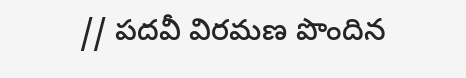// పదవీ విరమణ పొందిన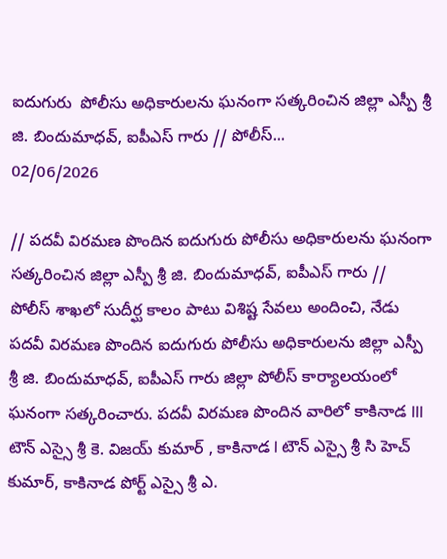ఐదుగురు  పోలీసు అధికారులను ఘనంగా సత్కరించిన జిల్లా ఎస్పీ శ్రీ జి. బిందుమాధవ్, ఐపీఎస్ గారు // పోలీస్...
02/06/2026

// పదవీ విరమణ పొందిన ఐదుగురు పోలీసు అధికారులను ఘనంగా సత్కరించిన జిల్లా ఎస్పీ శ్రీ జి. బిందుమాధవ్, ఐపీఎస్ గారు //
పోలీస్ శాఖలో సుదీర్ఘ కాలం పాటు విశిష్ట సేవలు అందించి, నేడు పదవీ విరమణ పొందిన ఐదుగురు పోలీసు అధికారులను జిల్లా ఎస్పీ శ్రీ జి. బిందుమాధవ్, ఐపీఎస్ గారు జిల్లా పోలీస్ కార్యాలయంలో ఘనంగా సత్కరించారు. పదవీ విరమణ పొందిన వారిలో కాకినాడ III టౌన్ ఎస్సై శ్రీ కె. విజయ్ కుమార్ , కాకినాడ I టౌన్ ఎస్సై శ్రీ సి హెచ్ కుమార్, కాకినాడ పోర్ట్ ఎస్సై శ్రీ ఎ.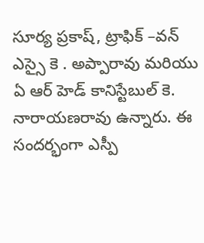సూర్య ప్రకాష్, ట్రాఫిక్ –వన్ ఎస్సై కె . అప్పారావు మరియు ఏ ఆర్ హెడ్ కానిస్టేబుల్ కె. నారాయణరావు ఉన్నారు. ఈ సందర్భంగా ఎస్పీ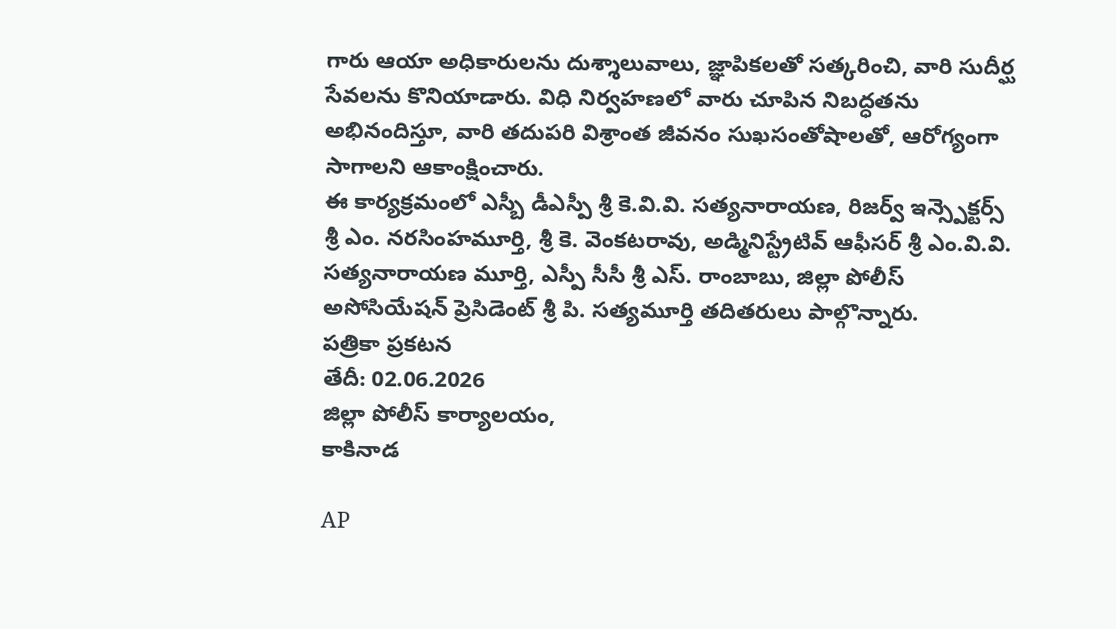గారు ఆయా అధికారులను దుశ్శాలువాలు, జ్ఞాపికలతో సత్కరించి, వారి సుదీర్ఘ సేవలను కొనియాడారు. విధి నిర్వహణలో వారు చూపిన నిబద్ధతను అభినందిస్తూ, వారి తదుపరి విశ్రాంత జీవనం సుఖసంతోషాలతో, ఆరోగ్యంగా సాగాలని ఆకాంక్షించారు.
ఈ కార్యక్రమంలో ఎస్బీ డీఎస్పీ శ్రీ కె.వి.వి. సత్యనారాయణ, రిజర్వ్ ఇన్స్పెక్టర్స్ శ్రీ ఎం. నరసింహమూర్తి, శ్రీ కె. వెంకటరావు, అడ్మినిస్ట్రేటివ్ ఆఫీసర్ శ్రీ ఎం.వి.వి. సత్యనారాయణ మూర్తి, ఎస్పీ సీసీ శ్రీ ఎస్. రాంబాబు, జిల్లా పోలీస్ అసోసియేషన్ ప్రెసిడెంట్ శ్రీ పి. సత్యమూర్తి తదితరులు పాల్గొన్నారు.
పత్రికా ప్రకటన
తేదీ: 02.06.2026
జిల్లా పోలీస్ కార్యాలయం,
కాకినాడ

AP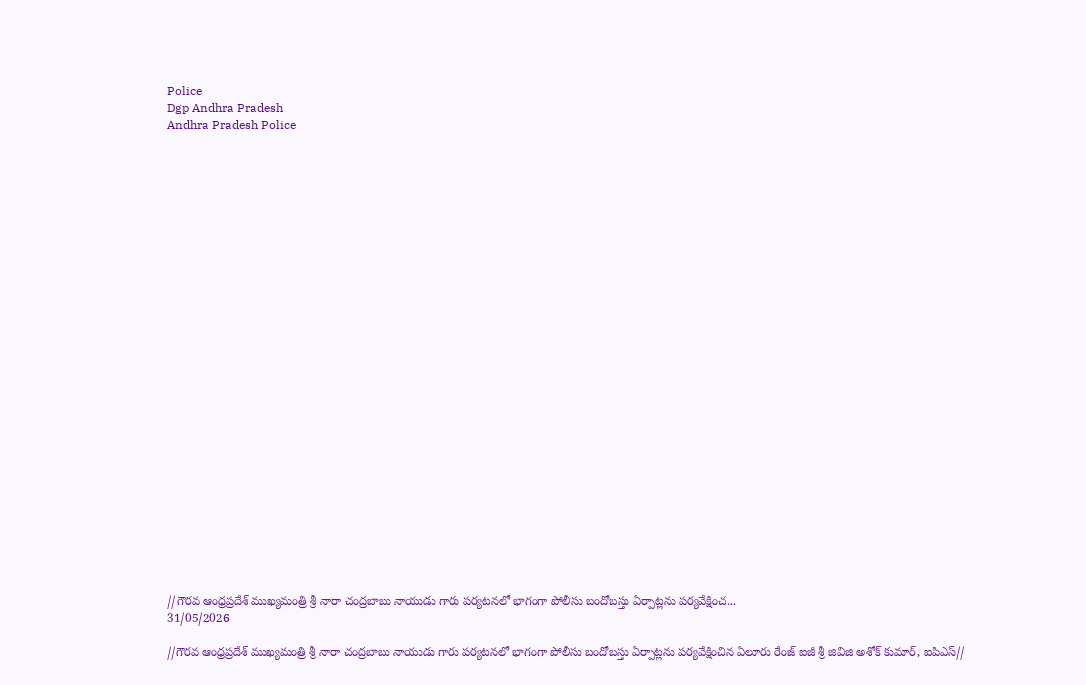Police
Dgp Andhra Pradesh
Andhra Pradesh Police



























//గౌరవ ఆంధ్రప్రదేశ్ ముఖ్యమంత్రి శ్రీ నారా చంద్రబాబు నాయుడు గారు పర్యటనలో భాగంగా పోలీసు బందోబస్తు ఏర్పాట్లను పర్యవేక్షించ...
31/05/2026

//గౌరవ ఆంధ్రప్రదేశ్ ముఖ్యమంత్రి శ్రీ నారా చంద్రబాబు నాయుడు గారు పర్యటనలో భాగంగా పోలీసు బందోబస్తు ఏర్పాట్లను పర్యవేక్షించిన ఏలూరు రేంజ్ ఐజీ శ్రీ జివిజి అశోక్ కుమార్, ఐపిఎస్//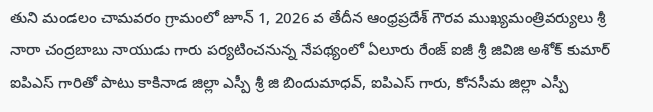తుని మండలం చామవరం గ్రామంలో జూన్ 1, 2026 వ తేదీన ఆంధ్రప్రదేశ్ గౌరవ ముఖ్యమంత్రివర్యులు శ్రీ నారా చంద్రబాబు నాయుడు గారు పర్యటించనున్న నేపథ్యంలో ఏలూరు రేంజ్ ఐజీ శ్రీ జివిజి అశోక్ కుమార్ ఐపిఎస్ గారితో పాటు కాకినాడ జిల్లా ఎస్పీ శ్రీ జి బిందుమాధవ్, ఐపిఎస్ గారు, కోనసీమ జిల్లా ఎస్పీ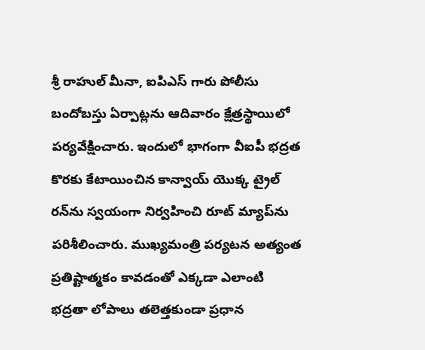శ్రీ రాహుల్ మీనా, ఐపిఎస్ గారు పోలీసు బందోబస్తు ఏర్పాట్లను ఆదివారం క్షేత్రస్థాయిలో పర్యవేక్షించారు. ఇందులో భాగంగా వీఐపీ భద్రత కొరకు కేటాయించిన కాన్వాయ్ యొక్క ట్రైల్ రన్‌ను స్వయంగా నిర్వహించి రూట్ మ్యాప్‌ను పరిశీలించారు. ముఖ్యమంత్రి పర్యటన అత్యంత ప్రతిష్టాత్మకం కావడంతో ఎక్కడా ఎలాంటి భద్రతా లోపాలు తలెత్తకుండా ప్రధాన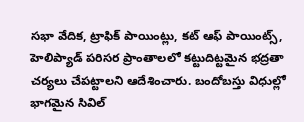సభా వేదిక, ట్రాఫిక్ పాయింట్లు, కట్ ఆఫ్ పాయింట్స్, హెలిప్యాడ్ పరిసర ప్రాంతాలలో కట్టుదిట్టమైన భద్రతా చర్యలు చేపట్టాలని ఆదేశించారు. బందోబస్తు విధుల్లో భాగమైన సివిల్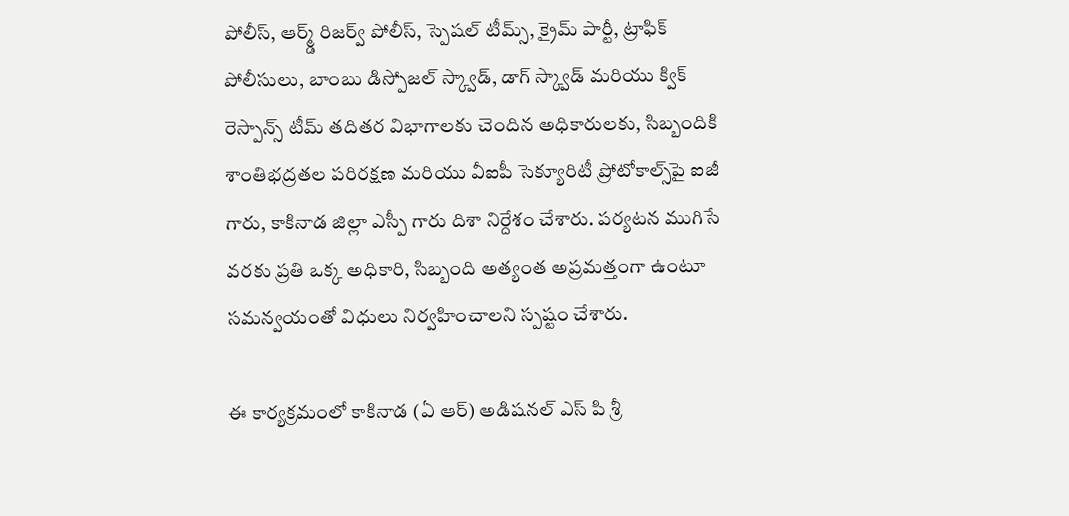పోలీస్, ఆర్మ్డ్ రిజర్వ్ పోలీస్, స్పెషల్ టీమ్స్, క్రైమ్ పార్టీ, ట్రాఫిక్ పోలీసులు, బాంబు డిస్పోజల్ స్క్వాడ్, డాగ్ స్క్వాడ్ మరియు క్విక్ రెస్పాన్స్ టీమ్ తదితర విభాగాలకు చెందిన అధికారులకు, సిబ్బందికి శాంతిభద్రతల పరిరక్షణ మరియు వీఐపీ సెక్యూరిటీ ప్రోటోకాల్స్‌పై ఐజీ గారు, కాకినాడ జిల్లా ఎస్పీ గారు దిశా నిర్దేశం చేశారు. పర్యటన ముగిసే వరకు ప్రతి ఒక్క అధికారి, సిబ్బంది అత్యంత అప్రమత్తంగా ఉంటూ సమన్వయంతో విధులు నిర్వహించాలని స్పష్టం చేశారు.

ఈ కార్యక్రమంలో కాకినాడ (ఏ ఆర్) అడిషనల్ ఎస్ పి శ్రీ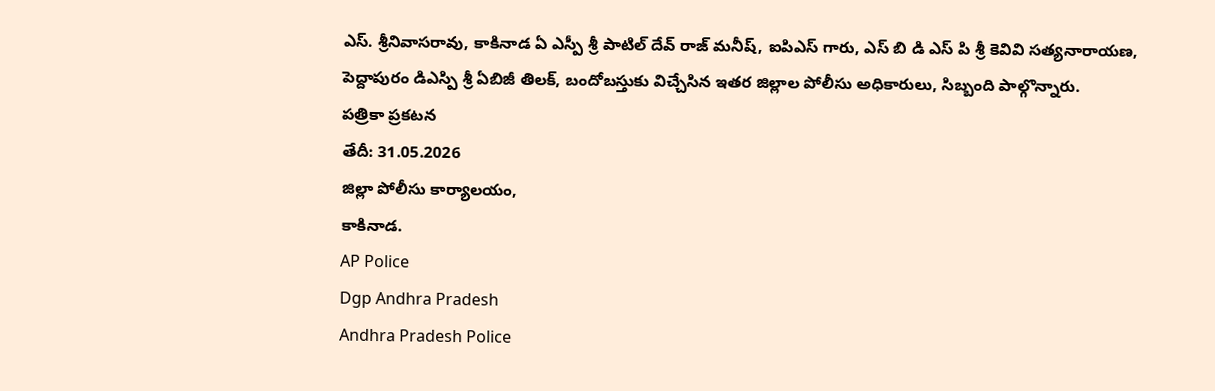ఎస్. శ్రీనివాసరావు, కాకినాడ ఏ ఎస్పీ శ్రీ పాటిల్ దేవ్ రాజ్ మనీష్, ఐపిఎస్ గారు, ఎస్ బి డి ఎస్ పి శ్రీ కెవివి సత్యనారాయణ, పెద్దాపురం డిఎస్పి శ్రీ ఏబిజీ తిలక్, బందోబస్తుకు విచ్చేసిన ఇతర జిల్లాల పోలీసు అధికారులు, సిబ్బంది పాల్గొన్నారు.
పత్రికా ప్రకటన
తేదీ: 31.05.2026
జిల్లా పోలీసు కార్యాలయం,
కాకినాడ.
AP Police
Dgp Andhra Pradesh
Andhra Pradesh Police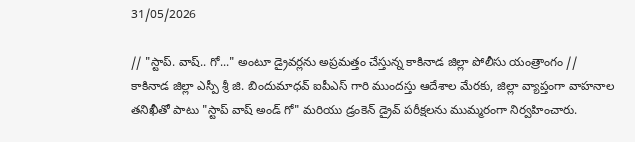31/05/2026

// "స్టాప్. వాష్.. గో..." అంటూ డ్రైవర్లను అప్రమత్తం చేస్తున్న కాకినాడ జిల్లా పోలీసు యంత్రాంగం //
కాకినాడ జిల్లా ఎస్పీ శ్రీ జి. బిందుమాధవ్ ఐపీఎస్ గారి ముందస్తు ఆదేశాల మేరకు, జిల్లా వ్యాప్తంగా వాహనాల తనిఖీతో పాటు "స్టాప్ వాష్ అండ్ గో" మరియు డ్రంకెన్ డ్రైవ్ పరీక్షలను ముమ్మరంగా నిర్వహించారు.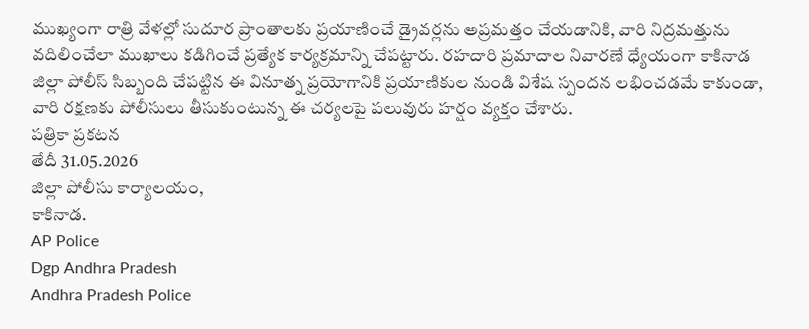ముఖ్యంగా రాత్రి వేళల్లో సుదూర ప్రాంతాలకు ప్రయాణించే డ్రైవర్లను అప్రమత్తం చేయడానికి, వారి నిద్రమత్తును వదిలించేలా ముఖాలు కడిగించే ప్రత్యేక కార్యక్రమాన్ని చేపట్టారు. రహదారి ప్రమాదాల నివారణే ధ్యేయంగా కాకినాడ జిల్లా పోలీస్ సిబ్బంది చేపట్టిన ఈ వినూత్న ప్రయోగానికి ప్రయాణికుల నుండి విశేష స్పందన లభించడమే కాకుండా, వారి రక్షణకు పోలీసులు తీసుకుంటున్న ఈ చర్యలపై పలువురు హర్షం వ్యక్తం చేశారు.
పత్రికా ప్రకటన
తేదీ 31.05.2026
జిల్లా పోలీసు కార్యాలయం,
కాకినాడ.
AP Police
Dgp Andhra Pradesh
Andhra Pradesh Police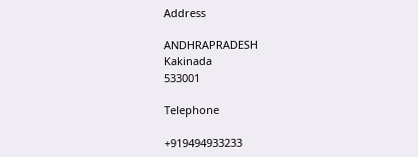Address

ANDHRAPRADESH
Kakinada
533001

Telephone

+919494933233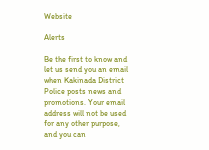Website

Alerts

Be the first to know and let us send you an email when Kakinada District Police posts news and promotions. Your email address will not be used for any other purpose, and you can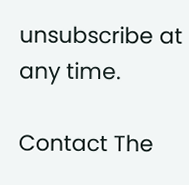unsubscribe at any time.

Contact The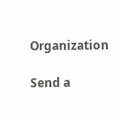Organization

Send a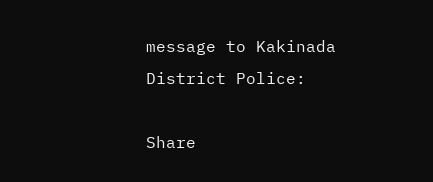message to Kakinada District Police:

Share